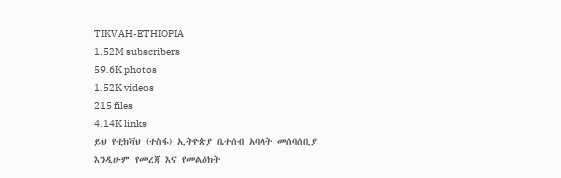TIKVAH-ETHIOPIA
1.52M subscribers
59.6K photos
1.52K videos
215 files
4.14K links
ይህ የቲክቫህ (ተስፋ) ኢትዮጵያ ቤተሰብ አባላት መሰባሰቢያ እንዲሁም የመረጃ እና የመልዕክት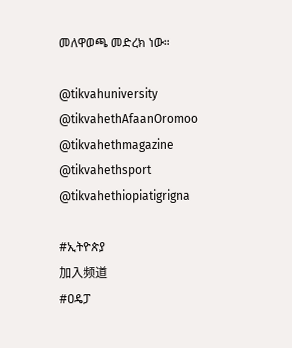መለዋወጫ መድረክ ነው።

@tikvahuniversity
@tikvahethAfaanOromoo
@tikvahethmagazine
@tikvahethsport
@tikvahethiopiatigrigna

#ኢትዮጵያ
加入频道
#ዐዴፓ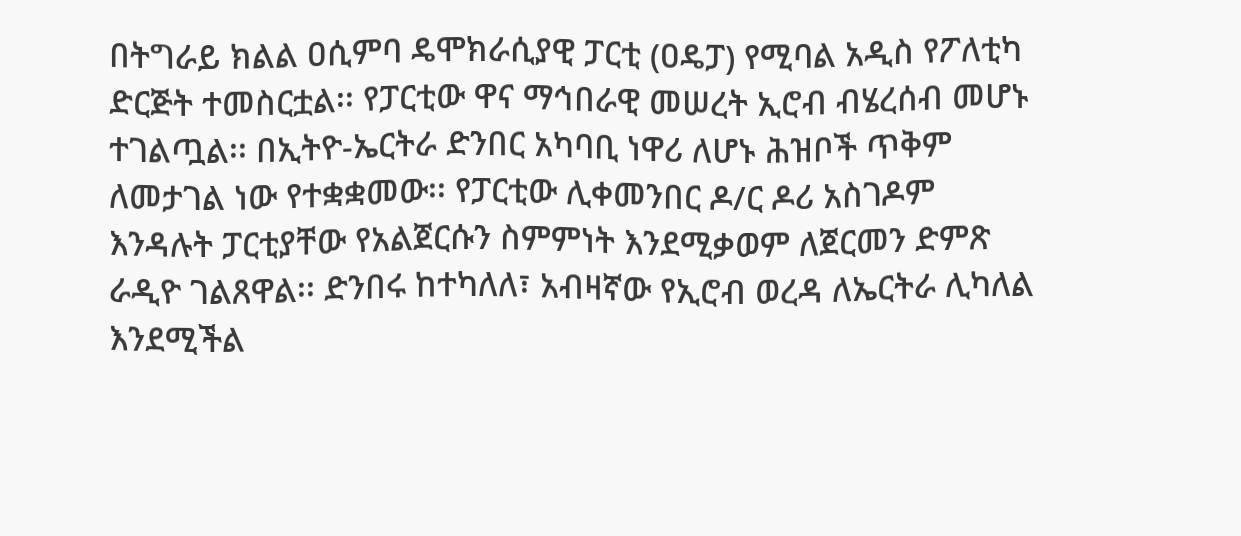በትግራይ ክልል ዐሲምባ ዴሞክራሲያዊ ፓርቲ (ዐዴፓ) የሚባል አዲስ የፖለቲካ ድርጅት ተመስርቷል፡፡ የፓርቲው ዋና ማኅበራዊ መሠረት ኢሮብ ብሄረሰብ መሆኑ ተገልጧል፡፡ በኢትዮ-ኤርትራ ድንበር አካባቢ ነዋሪ ለሆኑ ሕዝቦች ጥቅም ለመታገል ነው የተቋቋመው፡፡ የፓርቲው ሊቀመንበር ዶ/ር ዶሪ አስገዶም እንዳሉት ፓርቲያቸው የአልጀርሱን ስምምነት እንደሚቃወም ለጀርመን ድምጽ ራዲዮ ገልጸዋል፡፡ ድንበሩ ከተካለለ፣ አብዛኛው የኢሮብ ወረዳ ለኤርትራ ሊካለል እንደሚችል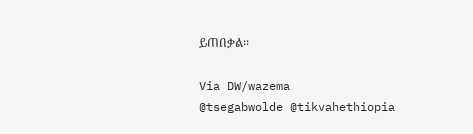ይጠበቃል፡፡

Via DW/wazema
@tsegabwolde @tikvahethiopia